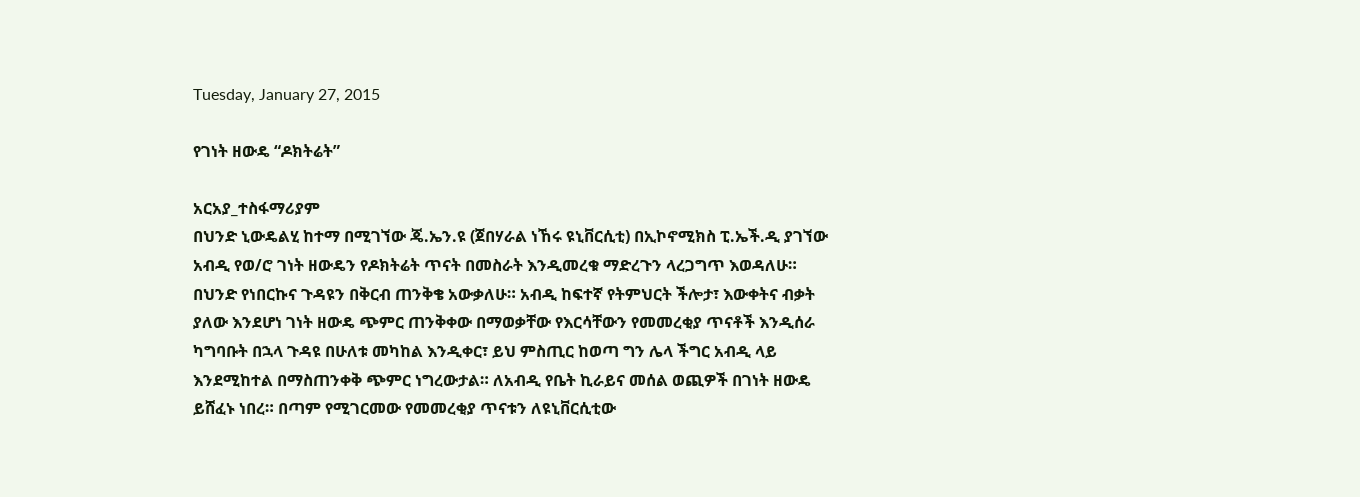Tuesday, January 27, 2015

የገነት ዘውዴ “ዶክትሬት”

አርአያ_ተስፋማሪያም
በህንድ ኒውዴልሂ ከተማ በሚገኘው ጄ.ኤን.ዩ (ጀበሃራል ነኸሩ ዩኒቨርሲቲ) በኢኮኖሚክስ ፒ.ኤች.ዲ ያገኘው አብዲ የወ/ሮ ገነት ዘውዴን የዶክትሬት ጥናት በመስራት እንዲመረቁ ማድረጉን ላረጋግጥ እወዳለሁ። በህንድ የነበርኩና ጉዳዩን በቅርብ ጠንቅቄ አውቃለሁ። አብዲ ከፍተኛ የትምህርት ችሎታ፣ እውቀትና ብቃት ያለው እንደሆነ ገነት ዘውዴ ጭምር ጠንቅቀው በማወቃቸው የእርሳቸውን የመመረቂያ ጥናቶች እንዲሰራ ካግባቡት በኋላ ጉዳዩ በሁለቱ መካከል እንዲቀር፣ ይህ ምስጢር ከወጣ ግን ሌላ ችግር አብዲ ላይ እንደሚከተል በማስጠንቀቅ ጭምር ነግረውታል። ለአብዲ የቤት ኪራይና መሰል ወጪዎች በገነት ዘውዴ ይሸፈኑ ነበረ። በጣም የሚገርመው የመመረቂያ ጥናቱን ለዩኒቨርሲቲው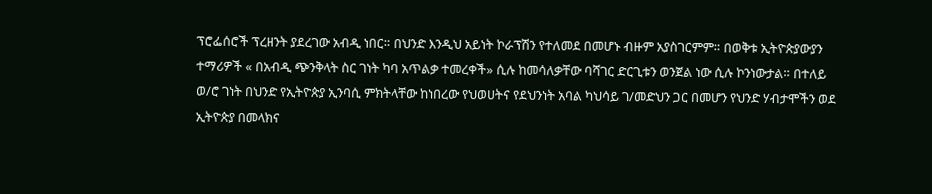ፕሮፌሰሮች ፕረዘንት ያደረገው አብዲ ነበር። በህንድ እንዲህ አይነት ኮራፕሽን የተለመደ በመሆኑ ብዙም አያስገርምም። በወቅቱ ኢትዮጵያውያን ተማሪዎች « በአብዲ ጭንቅላት ስር ገነት ካባ አጥልቃ ተመረቀች» ሲሉ ከመሳለቃቸው ባሻገር ድርጊቱን ወንጀል ነው ሲሉ ኮንነውታል። በተለይ ወ/ሮ ገነት በህንድ የኢትዮጵያ ኢንባሲ ምክትላቸው ከነበረው የህወሀትና የደህንነት አባል ካህሳይ ገ/መድህን ጋር በመሆን የህንድ ሃብታሞችን ወደ ኢትዮጵያ በመላክና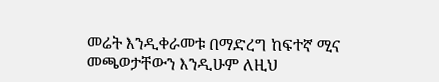መሬት እንዲቀራመቱ በማድረግ ከፍተኛ ሚና መጫወታቸውን እንዲሁም ለዚህ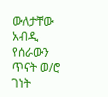ውለታቸው አብዲ የሰራውን ጥናት ወ/ሮ ገነት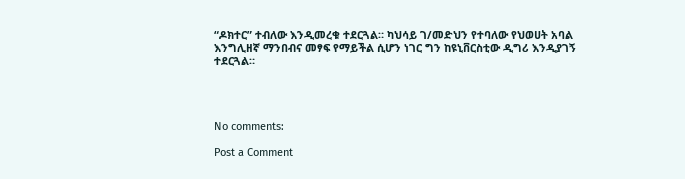“ዶክተር” ተብለው እንዲመረቁ ተደርጓል። ካህሳይ ገ/መድህን የተባለው የህወሀት አባል እንግሊዘኛ ማንበብና መፃፍ የማይችል ሲሆን ነገር ግን ከዩኒቨርስቲው ዲግሪ እንዲያገኝ ተደርጓል።




No comments:

Post a Comment